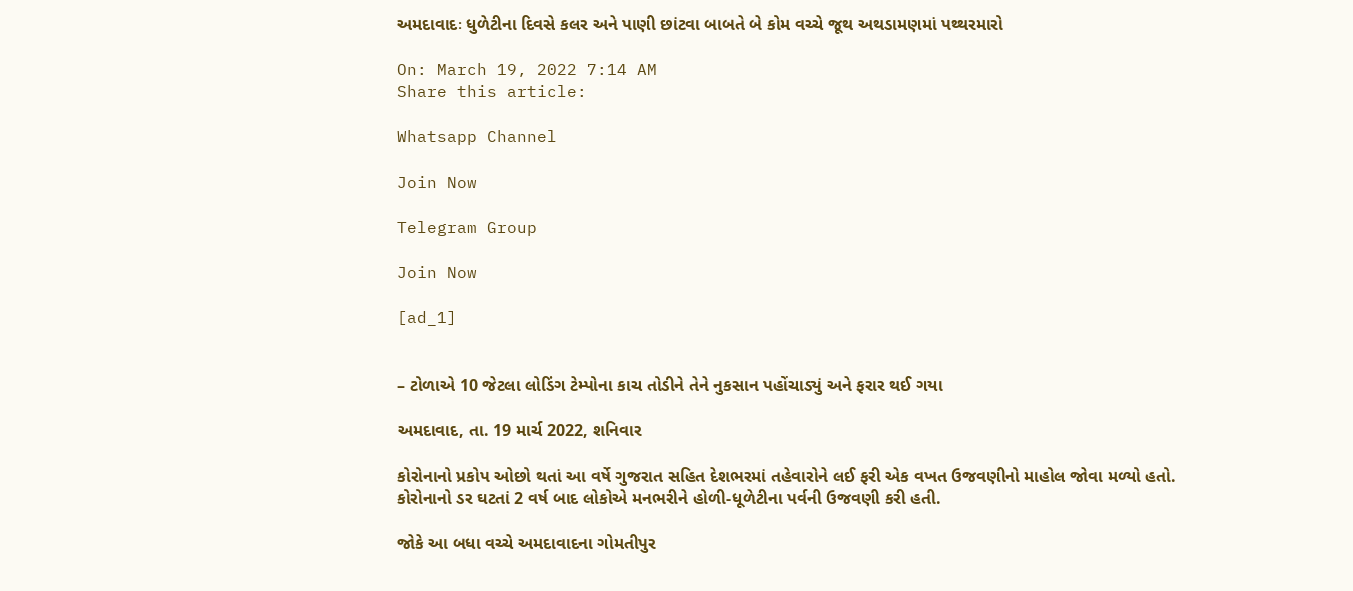અમદાવાદઃ ધુળેટીના દિવસે કલર અને પાણી છાંટવા બાબતે બે કોમ વચ્ચે જૂથ અથડામણમાં પથ્થરમારો

On: March 19, 2022 7:14 AM
Share this article:

Whatsapp Channel

Join Now

Telegram Group

Join Now

[ad_1]


– ટોળાએ 10 જેટલા લોડિંગ ટેમ્પોના કાચ તોડીને તેને નુકસાન પહોંચાડ્યું અને ફરાર થઈ ગયા

અમદાવાદ, તા. 19 માર્ચ 2022, શનિવાર

કોરોનાનો પ્રકોપ ઓછો થતાં આ વર્ષે ગુજરાત સહિત દેશભરમાં તહેવારોને લઈ ફરી એક વખત ઉજવણીનો માહોલ જોવા મળ્યો હતો. કોરોનાનો ડર ઘટતાં 2 વર્ષ બાદ લોકોએ મનભરીને હોળી-ધૂળેટીના પર્વની ઉજવણી કરી હતી.

જોકે આ બધા વચ્ચે અમદાવાદના ગોમતીપુર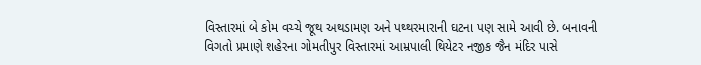વિસ્તારમાં બે કોમ વચ્ચે જૂથ અથડામણ અને પથ્થરમારાની ઘટના પણ સામે આવી છે. બનાવની વિગતો પ્રમાણે શહેરના ગોમતીપુર વિસ્તારમાં આમ્રપાલી થિયેટર નજીક જૈન મંદિર પાસે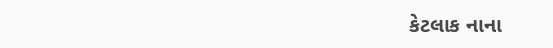કેટલાક નાના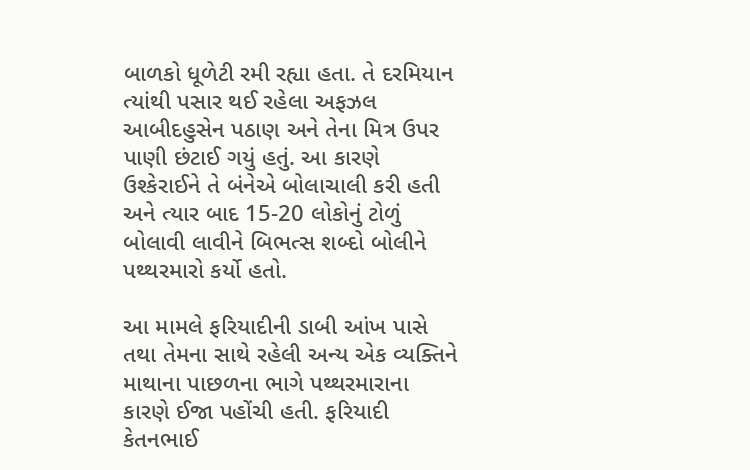બાળકો ધૂળેટી રમી રહ્યા હતા. તે દરમિયાન ત્યાંથી પસાર થઈ રહેલા અફઝલ આબીદહુસેન પઠાણ અને તેના મિત્ર ઉપર પાણી છંટાઈ ગયું હતું. આ કારણે ઉશ્કેરાઈને તે બંનેએ બોલાચાલી કરી હતી અને ત્યાર બાદ 15-20 લોકોનું ટોળું બોલાવી લાવીને બિભત્સ શબ્દો બોલીને પથ્થરમારો કર્યો હતો.

આ મામલે ફરિયાદીની ડાબી આંખ પાસે તથા તેમના સાથે રહેલી અન્ય એક વ્યક્તિને માથાના પાછળના ભાગે પથ્થરમારાના કારણે ઈજા પહોંચી હતી. ફરિયાદી કેતનભાઈ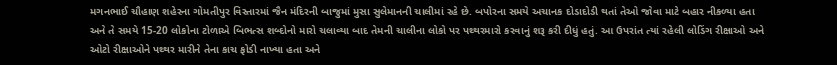મગનભાઈ ચૌહાણ શહેરના ગોમતીપુર વિસ્તારમાં જૈન મંદિરની બાજુમાં મુસા સુલેમાનની ચાલીમાં રહે છે. બપોરના સમયે અચાનક દોડાદોડી થતાં તેઓ જોવા માટે બહાર નીકળ્યા હતા અને તે સમયે 15-20 લોકોના ટોળાએ બિભત્સ શબ્દોનો મારો ચલાવ્યા બાદ તેમની ચાલીના લોકો પર પથ્થરમારો કરવાનું શરૂ કરી દીધું હતું. આ ઉપરાંત ત્યાં રહેલી લોડિંગ રીક્ષાઓ અને ઓટો રીક્ષાઓને પથ્થર મારીને તેના કાચ ફોડી નાખ્યા હતા અને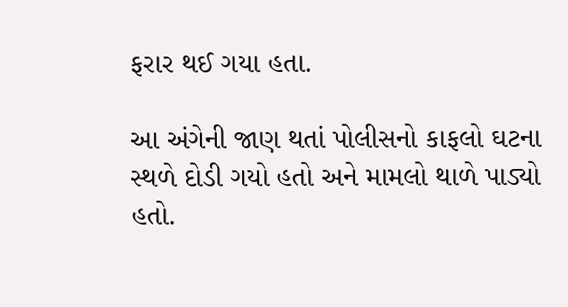ફરાર થઈ ગયા હતા.

આ અંગેની જાણ થતાં પોલીસનો કાફલો ઘટના સ્થળે દોડી ગયો હતો અને મામલો થાળે પાડ્યો હતો.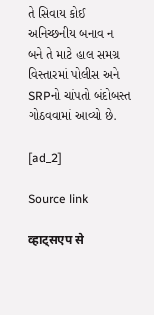તે સિવાય કોઈ અનિચ્છનીય બનાવ ન બને તે માટે હાલ સમગ્ર વિસ્તારમાં પોલીસ અને SRPનો ચાંપતો બંદોબસ્ત ગોઠવવામાં આવ્યો છે.

[ad_2]

Source link

व्हाट्सएप से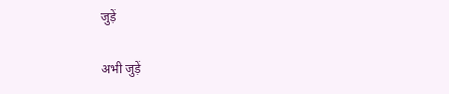जुड़ें

अभी जुड़ें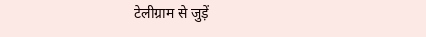टेलीग्राम से जुड़ें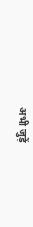अभी जुड़ें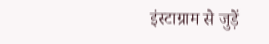इंस्टाग्राम से जुड़ें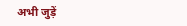अभी जुड़ें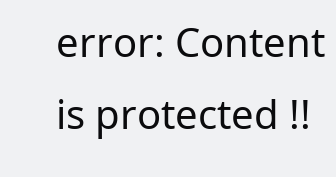error: Content is protected !!